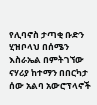የሊባኖስ ታጣቂ ቡድን ሂዝቦላህ በሰሜን እስራኤል በምትገኘው ናሃሪያ ከተማን በበርካታ ሰው አልባ አውሮፕላኖች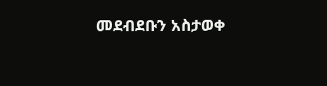መደብደቡን አስታወቀ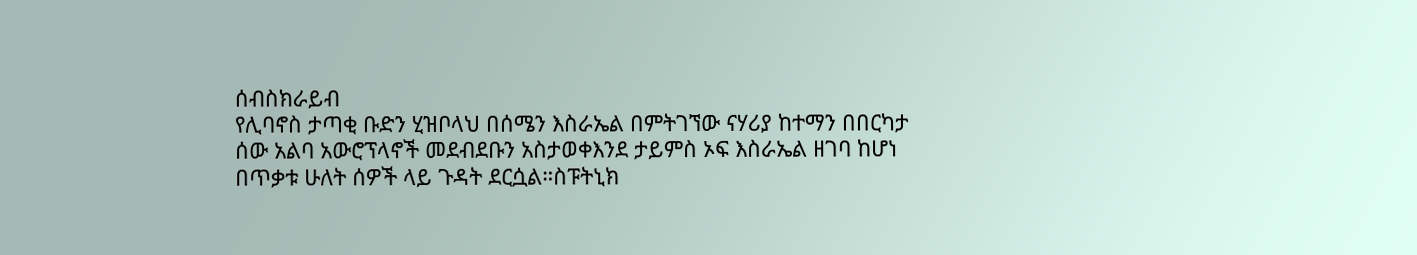ሰብስክራይብ
የሊባኖስ ታጣቂ ቡድን ሂዝቦላህ በሰሜን እስራኤል በምትገኘው ናሃሪያ ከተማን በበርካታ ሰው አልባ አውሮፕላኖች መደብደቡን አስታወቀእንደ ታይምስ ኦፍ እስራኤል ዘገባ ከሆነ በጥቃቱ ሁለት ሰዎች ላይ ጉዳት ደርሷል።ስፑትኒክ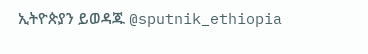ኢትዮጵያን ይወዳጁ @sputnik_ethiopia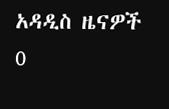አዳዲስ ዜናዎች
0